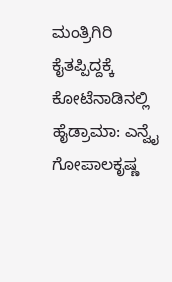ಮಂತ್ರಿಗಿರಿ ಕೈತಪ್ಪಿದ್ದಕ್ಕೆ ಕೋಟೆನಾಡಿನಲ್ಲಿ ಹೈಡ್ರಾಮಾ: ಎನ್ವೈ ಗೋಪಾಲಕೃಷ್ಣ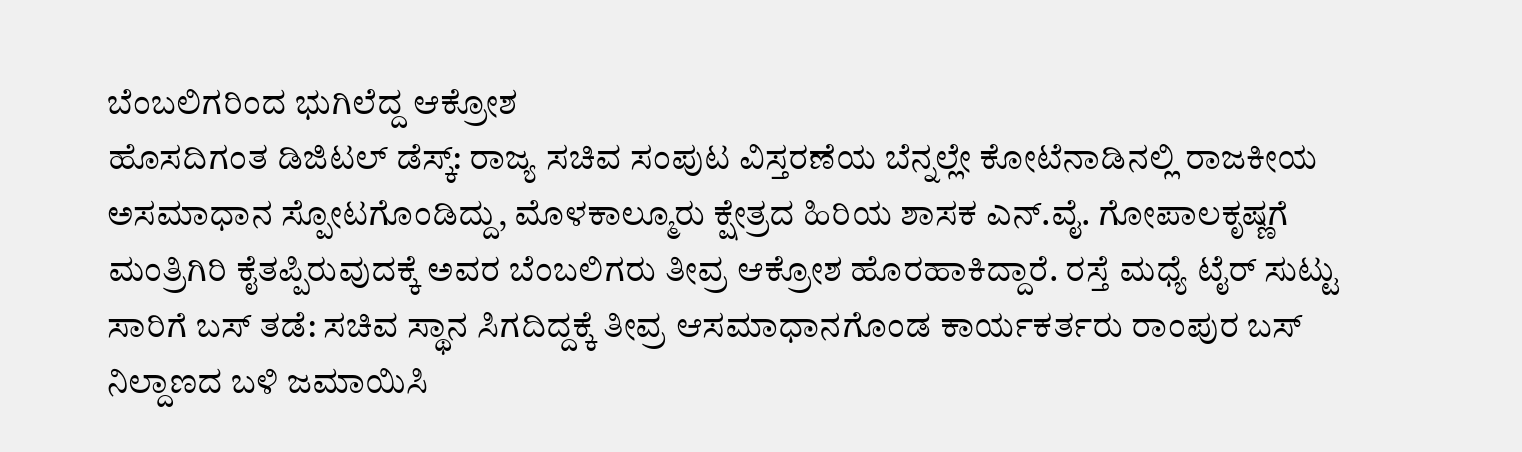ಬೆಂಬಲಿಗರಿಂದ ಭುಗಿಲೆದ್ದ ಆಕ್ರೋಶ
ಹೊಸದಿಗಂತ ಡಿಜಿಟಲ್ ಡೆಸ್ಕ್: ರಾಜ್ಯ ಸಚಿವ ಸಂಪುಟ ವಿಸ್ತರಣೆಯ ಬೆನ್ನಲ್ಲೇ ಕೋಟೆನಾಡಿನಲ್ಲಿ ರಾಜಕೀಯ ಅಸಮಾಧಾನ ಸ್ಪೋಟಗೊಂಡಿದ್ದು, ಮೊಳಕಾಲ್ಮೂರು ಕ್ಷೇತ್ರದ ಹಿರಿಯ ಶಾಸಕ ಎನ್.ವೈ. ಗೋಪಾಲಕೃಷ್ಣಗೆ ಮಂತ್ರಿಗಿರಿ ಕೈತಪ್ಪಿರುವುದಕ್ಕೆ ಅವರ ಬೆಂಬಲಿಗರು ತೀವ್ರ ಆಕ್ರೋಶ ಹೊರಹಾಕಿದ್ದಾರೆ. ರಸ್ತೆ ಮಧ್ಯೆ ಟೈರ್ ಸುಟ್ಟು ಸಾರಿಗೆ ಬಸ್ ತಡೆ: ಸಚಿವ ಸ್ಥಾನ ಸಿಗದಿದ್ದಕ್ಕೆ ತೀವ್ರ ಆಸಮಾಧಾನಗೊಂಡ ಕಾರ್ಯಕರ್ತರು ರಾಂಪುರ ಬಸ್ ನಿಲ್ದಾಣದ ಬಳಿ ಜಮಾಯಿಸಿ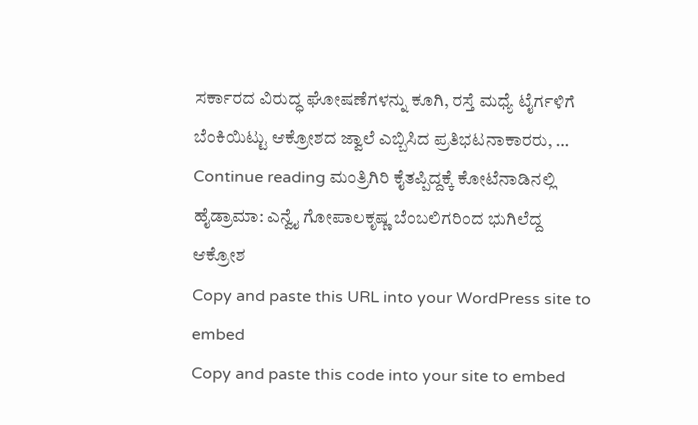ಸರ್ಕಾರದ ವಿರುದ್ಧ ಘೋಷಣೆಗಳನ್ನು ಕೂಗಿ, ರಸ್ತೆ ಮಧ್ಯೆ ಟೈರ್ಗಳಿಗೆ ಬೆಂಕಿಯಿಟ್ಟು ಆಕ್ರೋಶದ ಜ್ವಾಲೆ ಎಬ್ಬಿಸಿದ ಪ್ರತಿಭಟನಾಕಾರರು, … Continue reading ಮಂತ್ರಿಗಿರಿ ಕೈತಪ್ಪಿದ್ದಕ್ಕೆ ಕೋಟೆನಾಡಿನಲ್ಲಿ ಹೈಡ್ರಾಮಾ: ಎನ್ವೈ ಗೋಪಾಲಕೃಷ್ಣ ಬೆಂಬಲಿಗರಿಂದ ಭುಗಿಲೆದ್ದ ಆಕ್ರೋಶ
Copy and paste this URL into your WordPress site to embed
Copy and paste this code into your site to embed